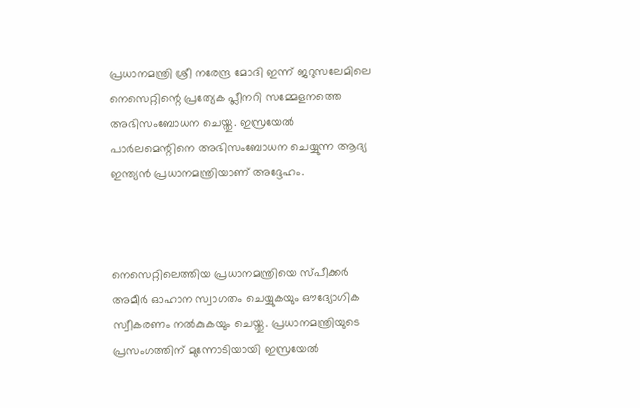പ്രധാനമന്ത്രി ശ്രീ നരേന്ദ്ര മോദി ഇന്ന് ജറുസലേമിലെ നെസെറ്റിന്റെ പ്രത്യേക പ്ലീനറി സമ്മേളനത്തെ അഭിസംബോധന ചെയ്തു. ഇസ്രയേൽ പാർലമെന്റിനെ അഭിസംബോധന ചെയ്യുന്ന ആദ്യ ഇന്ത്യൻ പ്രധാനമന്ത്രിയാണ് അദ്ദേഹം.



നെസെറ്റിലെത്തിയ പ്രധാനമന്ത്രിയെ സ്പീക്കർ അമീർ ഓഹാന സ്വാഗതം ചെയ്യുകയും ഔദ്യോഗിക സ്വീകരണം നൽകുകയും ചെയ്തു. പ്രധാനമന്ത്രിയുടെ പ്രസംഗത്തിന് മുന്നോടിയായി ഇസ്രയേൽ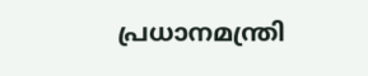പ്രധാനമന്ത്രി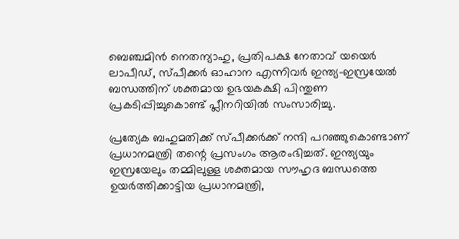ബെഞ്ചമിൻ നെതന്യാഹു, പ്രതിപക്ഷ നേതാവ് യയെർ ലാപീഡ്, സ്പീക്കർ ഓഹാന എന്നിവർ ഇന്ത്യ-ഇസ്രയേൽ ബന്ധത്തിന് ശക്തമായ ഉഭയകക്ഷി പിന്തുണ പ്രകടിപ്പിച്ചുകൊണ്ട് പ്ലീനറിയിൽ സംസാരിച്ചു.

പ്രത്യേക ബഹുമതിക്ക് സ്പീക്കർക്ക് നന്ദി പറഞ്ഞുകൊണ്ടാണ് പ്രധാനമന്ത്രി തന്റെ പ്രസംഗം ആരംഭിച്ചത്. ഇന്ത്യയും ഇസ്രയേലും തമ്മിലുള്ള ശക്തമായ സൗഹൃദ ബന്ധത്തെ ഉയർത്തിക്കാട്ടിയ പ്രധാനമന്ത്രി,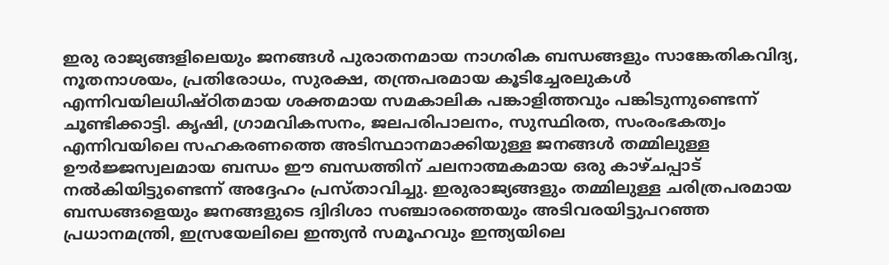ഇരു രാജ്യങ്ങളിലെയും ജനങ്ങൾ പുരാതനമായ നാഗരിക ബന്ധങ്ങളും സാങ്കേതികവിദ്യ, നൂതനാശയം, പ്രതിരോധം, സുരക്ഷ, തന്ത്രപരമായ കൂടിച്ചേരലുകൾ എന്നിവയിലധിഷ്ഠിതമായ ശക്തമായ സമകാലിക പങ്കാളിത്തവും പങ്കിടുന്നുണ്ടെന്ന് ചൂണ്ടിക്കാട്ടി. കൃഷി, ഗ്രാമവികസനം, ജലപരിപാലനം, സുസ്ഥിരത, സംരംഭകത്വം എന്നിവയിലെ സഹകരണത്തെ അടിസ്ഥാനമാക്കിയുള്ള ജനങ്ങൾ തമ്മിലുള്ള ഊർജ്ജസ്വലമായ ബന്ധം ഈ ബന്ധത്തിന് ചലനാത്മകമായ ഒരു കാഴ്ചപ്പാട് നൽകിയിട്ടുണ്ടെന്ന് അദ്ദേഹം പ്രസ്താവിച്ചു. ഇരുരാജ്യങ്ങളും തമ്മിലുള്ള ചരിത്രപരമായ ബന്ധങ്ങളെയും ജനങ്ങളുടെ ദ്വിദിശാ സഞ്ചാരത്തെയും അടിവരയിട്ടുപറഞ്ഞ പ്രധാനമന്ത്രി, ഇസ്രയേലിലെ ഇന്ത്യൻ സമൂഹവും ഇന്ത്യയിലെ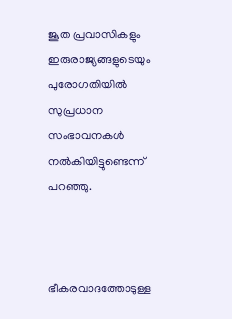ജൂത പ്രവാസികളും ഇരുരാജ്യങ്ങളുടെയും പുരോഗതിയിൽ സുപ്രധാന സംഭാവനകൾ നൽകിയിട്ടുണ്ടെന്ന് പറഞ്ഞു.



ഭീകരവാദത്തോടുള്ള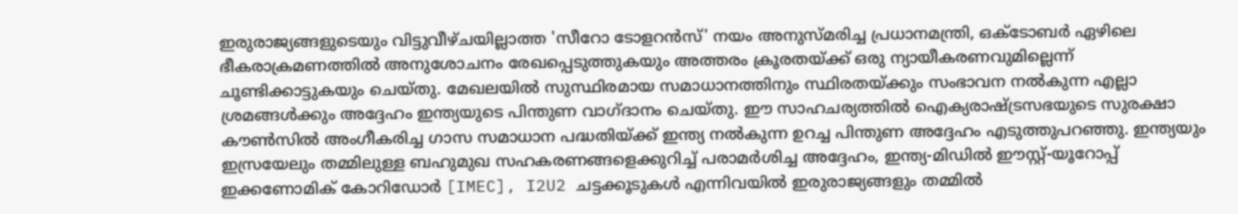ഇരുരാജ്യങ്ങളുടെയും വിട്ടുവീഴ്ചയില്ലാത്ത 'സീറോ ടോളറൻസ്' നയം അനുസ്മരിച്ച പ്രധാനമന്ത്രി, ഒക്ടോബർ ഏഴിലെ ഭീകരാക്രമണത്തിൽ അനുശോചനം രേഖപ്പെടുത്തുകയും അത്തരം ക്രൂരതയ്ക്ക് ഒരു ന്യായീകരണവുമില്ലെന്ന് ചൂണ്ടിക്കാട്ടുകയും ചെയ്തു. മേഖലയിൽ സുസ്ഥിരമായ സമാധാനത്തിനും സ്ഥിരതയ്ക്കും സംഭാവന നൽകുന്ന എല്ലാ ശ്രമങ്ങൾക്കും അദ്ദേഹം ഇന്ത്യയുടെ പിന്തുണ വാഗ്ദാനം ചെയ്തു. ഈ സാഹചര്യത്തിൽ ഐക്യരാഷ്ട്രസഭയുടെ സുരക്ഷാ കൗൺസിൽ അംഗീകരിച്ച ഗാസ സമാധാന പദ്ധതിയ്ക്ക് ഇന്ത്യ നൽകുന്ന ഉറച്ച പിന്തുണ അദ്ദേഹം എടുത്തുപറഞ്ഞു. ഇന്ത്യയും ഇസ്രയേലും തമ്മിലുള്ള ബഹുമുഖ സഹകരണങ്ങളെക്കുറിച്ച് പരാമർശിച്ച അദ്ദേഹം, ഇന്ത്യ-മിഡിൽ ഈസ്റ്റ്-യൂറോപ്പ് ഇക്കണോമിക് കോറിഡോർ [IMEC], I2U2 ചട്ടക്കൂടുകൾ എന്നിവയിൽ ഇരുരാജ്യങ്ങളും തമ്മിൽ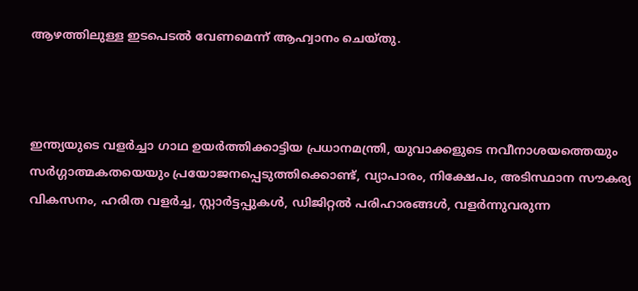ആഴത്തിലുള്ള ഇടപെടൽ വേണമെന്ന് ആഹ്വാനം ചെയ്തു.



ഇന്ത്യയുടെ വളർച്ചാ ഗാഥ ഉയർത്തിക്കാട്ടിയ പ്രധാനമന്ത്രി, യുവാക്കളുടെ നവീനാശയത്തെയും സർഗ്ഗാത്മകതയെയും പ്രയോജനപ്പെടുത്തിക്കൊണ്ട്, വ്യാപാരം, നിക്ഷേപം, അടിസ്ഥാന സൗകര്യ വികസനം, ഹരിത വളർച്ച, സ്റ്റാർട്ടപ്പുകൾ, ഡിജിറ്റൽ പരിഹാരങ്ങൾ, വളർന്നുവരുന്ന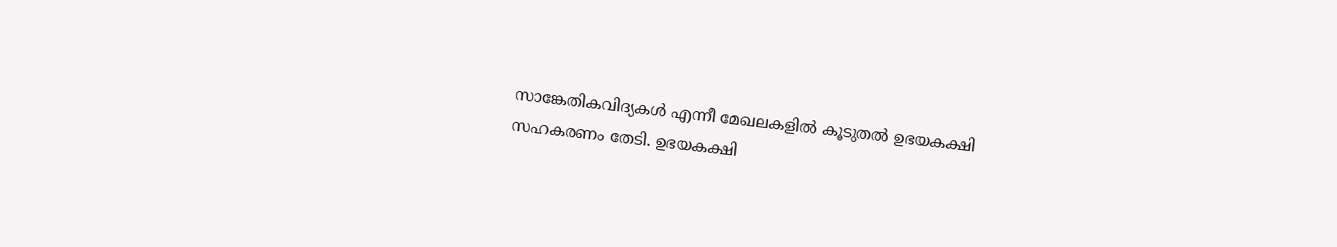സാങ്കേതികവിദ്യകൾ എന്നീ മേഖലകളിൽ കൂടുതൽ ഉഭയകക്ഷി സഹകരണം തേടി. ഉഭയകക്ഷി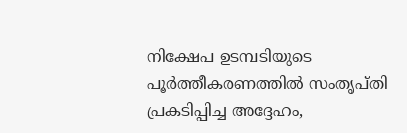നിക്ഷേപ ഉടമ്പടിയുടെ പൂർത്തീകരണത്തിൽ സംതൃപ്തി പ്രകടിപ്പിച്ച അദ്ദേഹം,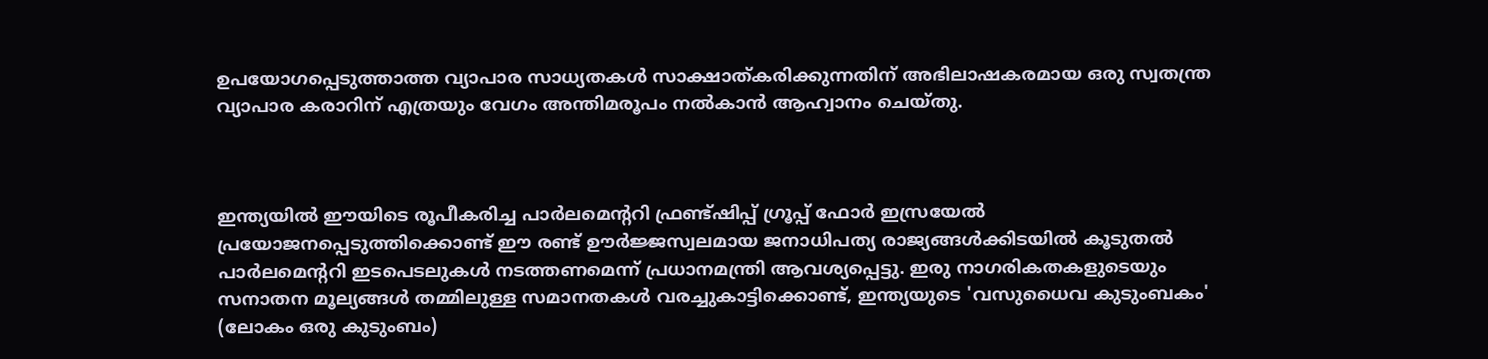ഉപയോഗപ്പെടുത്താത്ത വ്യാപാര സാധ്യതകൾ സാക്ഷാത്കരിക്കുന്നതിന് അഭിലാഷകരമായ ഒരു സ്വതന്ത്ര വ്യാപാര കരാറിന് എത്രയും വേഗം അന്തിമരൂപം നൽകാൻ ആഹ്വാനം ചെയ്തു.



ഇന്ത്യയിൽ ഈയിടെ രൂപീകരിച്ച പാർലമെന്ററി ഫ്രണ്ട്ഷിപ്പ് ഗ്രൂപ്പ് ഫോർ ഇസ്രയേൽ പ്രയോജനപ്പെടുത്തിക്കൊണ്ട് ഈ രണ്ട് ഊർജ്ജസ്വലമായ ജനാധിപത്യ രാജ്യങ്ങൾക്കിടയിൽ കൂടുതൽ പാർലമെന്ററി ഇടപെടലുകൾ നടത്തണമെന്ന് പ്രധാനമന്ത്രി ആവശ്യപ്പെട്ടു. ഇരു നാഗരികതകളുടെയും സനാതന മൂല്യങ്ങൾ തമ്മിലുള്ള സമാനതകൾ വരച്ചുകാട്ടിക്കൊണ്ട്, ഇന്ത്യയുടെ 'വസുധൈവ കുടുംബകം' (ലോകം ഒരു കുടുംബം)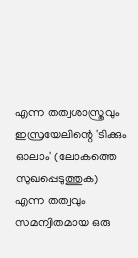എന്ന തത്വശാസ്ത്രവും ഇസ്രയേലിന്റെ 'ടിക്കും ഓലാം' (ലോകത്തെ സുഖപ്പെടുത്തുക) എന്ന തത്വവും സമന്വിതമായ ഒരു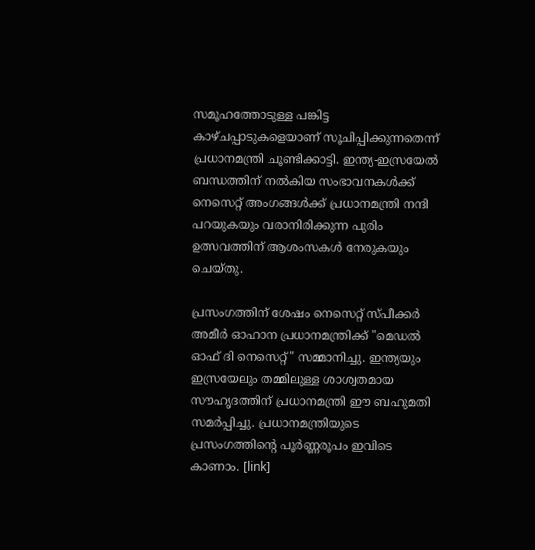സമൂഹത്തോടുള്ള പങ്കിട്ട കാഴ്ചപ്പാടുകളെയാണ് സൂചിപ്പിക്കുന്നതെന്ന് പ്രധാനമന്ത്രി ചൂണ്ടിക്കാട്ടി. ഇന്ത്യ-ഇസ്രയേൽ ബന്ധത്തിന് നൽകിയ സംഭാവനകൾക്ക് നെസെറ്റ് അംഗങ്ങൾക്ക് പ്രധാനമന്ത്രി നന്ദി പറയുകയും വരാനിരിക്കുന്ന പുരിം ഉത്സവത്തിന് ആശംസകൾ നേരുകയും ചെയ്തു.

പ്രസംഗത്തിന് ശേഷം നെസെറ്റ് സ്പീക്കർ അമീർ ഓഹാന പ്രധാനമന്ത്രിക്ക് "മെഡൽ ഓഫ് ദി നെസെറ്റ്" സമ്മാനിച്ചു. ഇന്ത്യയും ഇസ്രയേലും തമ്മിലുള്ള ശാശ്വതമായ സൗഹൃദത്തിന് പ്രധാനമന്ത്രി ഈ ബഹുമതി സമർപ്പിച്ചു. പ്രധാനമന്ത്രിയുടെ പ്രസംഗത്തിന്റെ പൂർണ്ണരൂപം ഇവിടെ കാണാം. [link]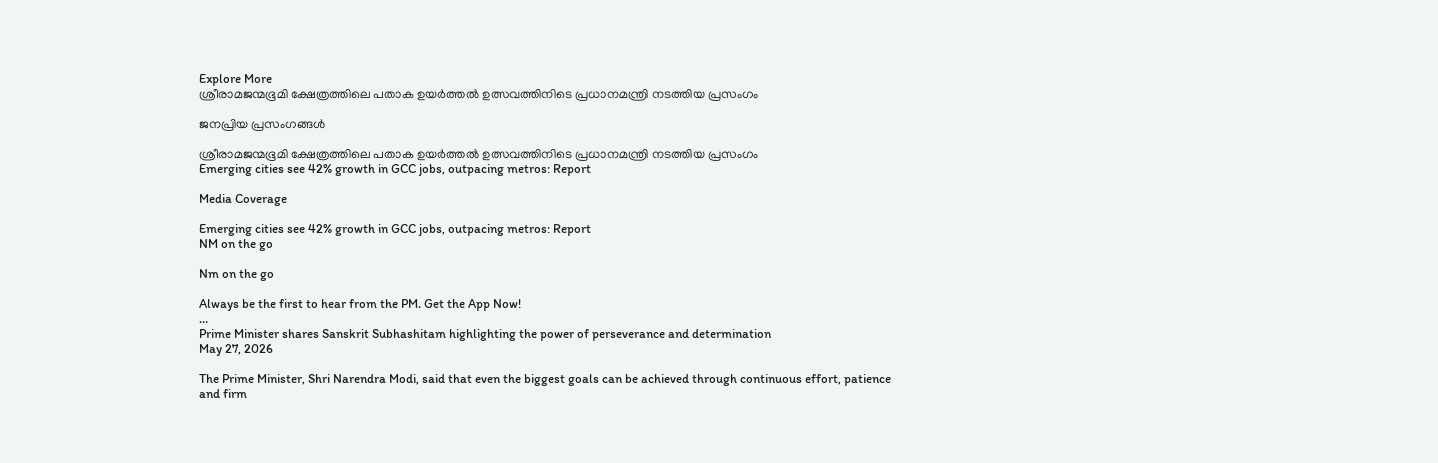Explore More
ശ്രീരാമജന്മഭൂമി ക്ഷേത്രത്തിലെ പതാക ഉയർത്തൽ ഉത്സവത്തിനിടെ പ്രധാനമന്ത്രി നടത്തിയ പ്രസംഗം

ജനപ്രിയ പ്രസംഗങ്ങൾ

ശ്രീരാമജന്മഭൂമി ക്ഷേത്രത്തിലെ പതാക ഉയർത്തൽ ഉത്സവത്തിനിടെ പ്രധാനമന്ത്രി നടത്തിയ പ്രസംഗം
Emerging cities see 42% growth in GCC jobs, outpacing metros: Report

Media Coverage

Emerging cities see 42% growth in GCC jobs, outpacing metros: Report
NM on the go

Nm on the go

Always be the first to hear from the PM. Get the App Now!
...
Prime Minister shares Sanskrit Subhashitam highlighting the power of perseverance and determination
May 27, 2026

The Prime Minister, Shri Narendra Modi, said that even the biggest goals can be achieved through continuous effort, patience and firm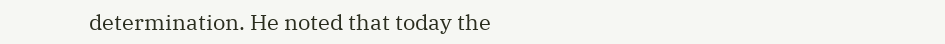determination. He noted that today the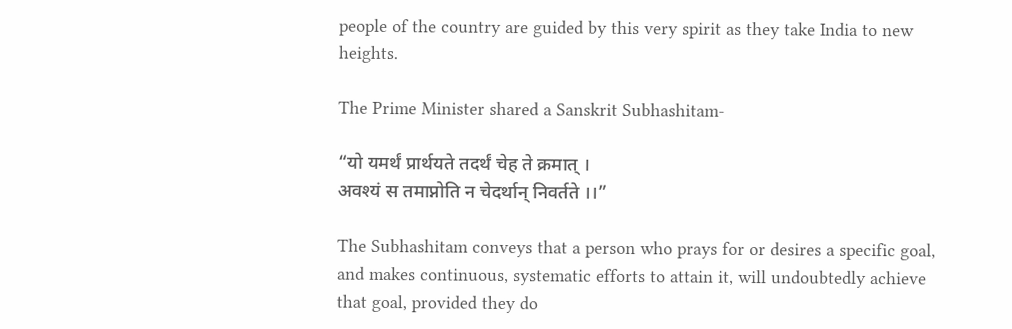people of the country are guided by this very spirit as they take India to new heights.

The Prime Minister shared a Sanskrit Subhashitam-

“यो यमर्थं प्रार्थयते तदर्थं चेह ते क्रमात् ।
अवश्यं स तमाप्नोति न चेदर्थान् निवर्तते ।।”

The Subhashitam conveys that a person who prays for or desires a specific goal, and makes continuous, systematic efforts to attain it, will undoubtedly achieve that goal, provided they do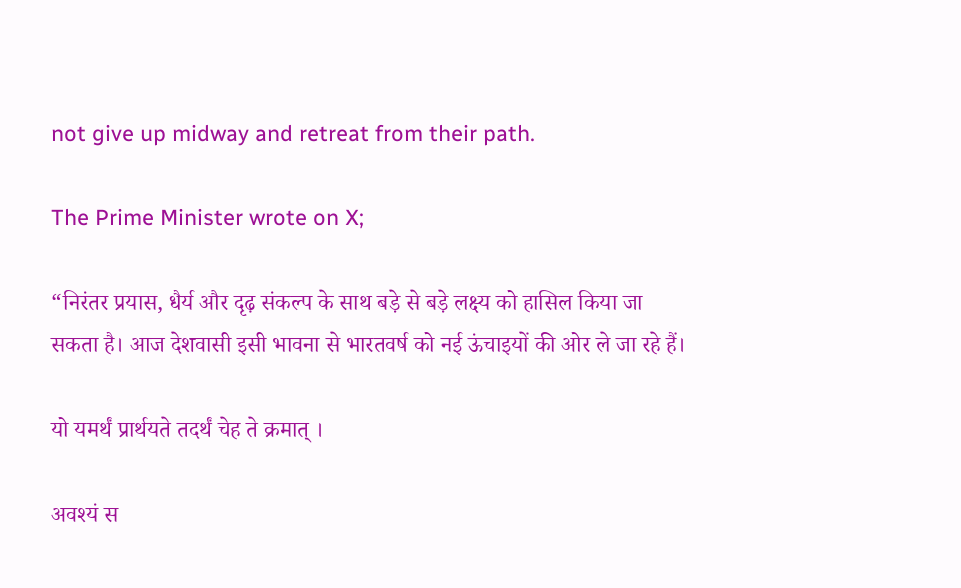not give up midway and retreat from their path.

The Prime Minister wrote on X;

“निरंतर प्रयास, धैर्य और दृढ़ संकल्प के साथ बड़े से बड़े लक्ष्य को हासिल किया जा सकता है। आज देशवासी इसी भावना से भारतवर्ष को नई ऊंचाइयों की ओर ले जा रहे हैं।

यो यमर्थं प्रार्थयते तदर्थं चेह ते क्रमात् ।

अवश्यं स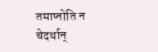तमाप्नोति न चेदर्थान्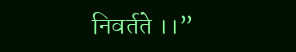निवर्तते ।।”